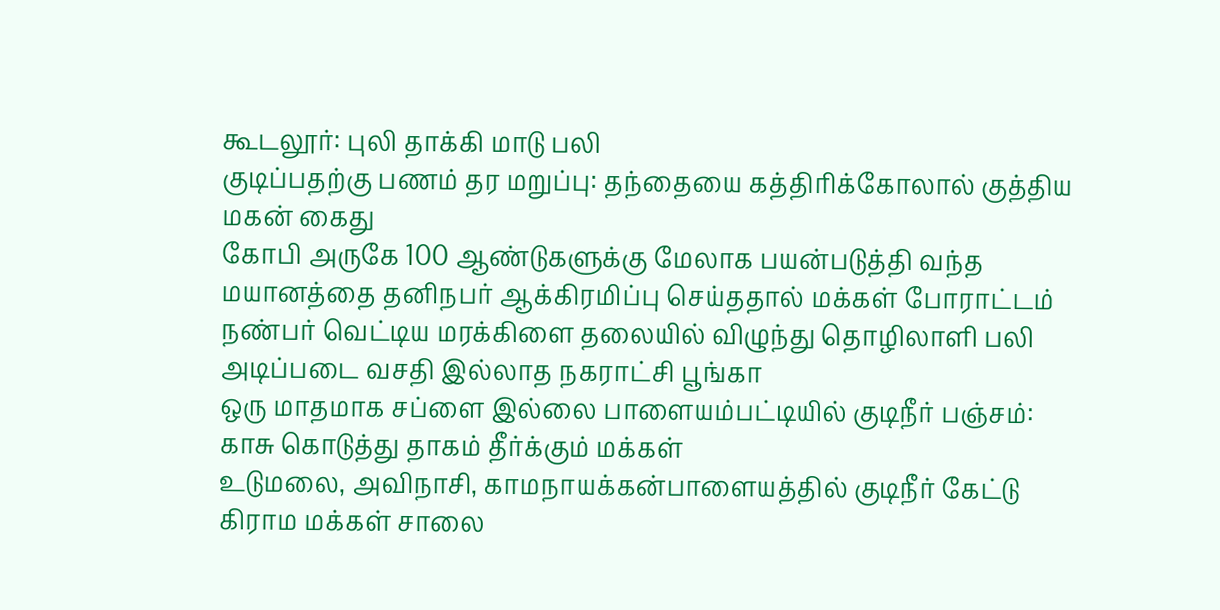கூடலூர்: புலி தாக்கி மாடு பலி
குடிப்பதற்கு பணம் தர மறுப்பு: தந்தையை கத்திரிக்கோலால் குத்திய மகன் கைது
கோபி அருகே 100 ஆண்டுகளுக்கு மேலாக பயன்படுத்தி வந்த மயானத்தை தனிநபர் ஆக்கிரமிப்பு செய்ததால் மக்கள் போராட்டம்
நண்பர் வெட்டிய மரக்கிளை தலையில் விழுந்து தொழிலாளி பலி
அடிப்படை வசதி இல்லாத நகராட்சி பூங்கா
ஒரு மாதமாக சப்ளை இல்லை பாளையம்பட்டியில் குடிநீர் பஞ்சம்: காசு கொடுத்து தாகம் தீர்க்கும் மக்கள்
உடுமலை, அவிநாசி, காமநாயக்கன்பாளையத்தில் குடிநீர் கேட்டு கிராம மக்கள் சாலை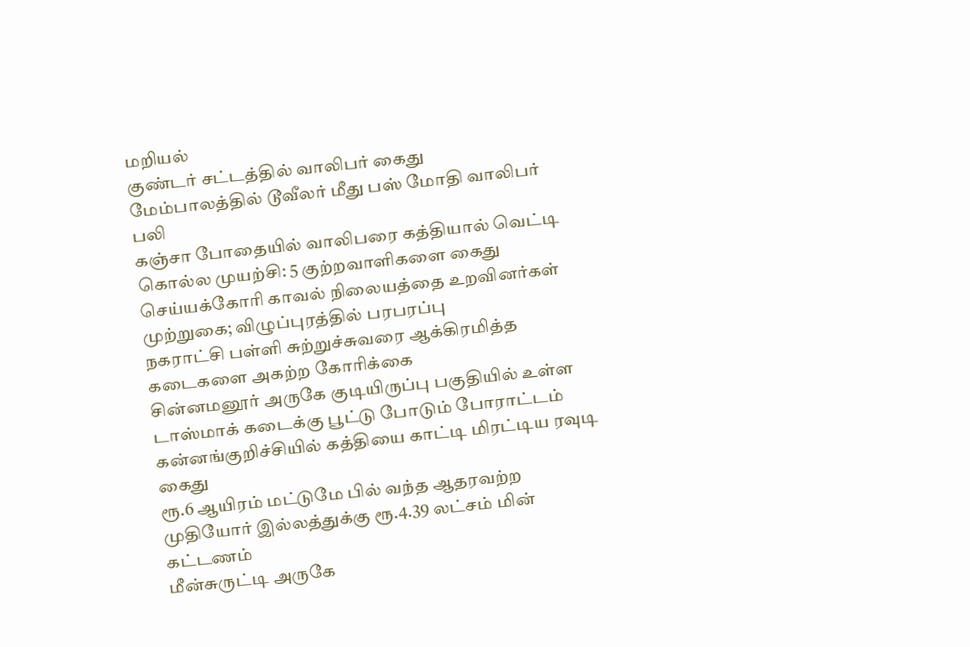மறியல்
குண்டர் சட்டத்தில் வாலிபர் கைது
மேம்பாலத்தில் டூவீலர் மீது பஸ் மோதி வாலிபர் பலி
கஞ்சா போதையில் வாலிபரை கத்தியால் வெட்டி கொல்ல முயற்சி: 5 குற்றவாளிகளை கைது செய்யக்கோரி காவல் நிலையத்தை உறவினர்கள் முற்றுகை; விழுப்புரத்தில் பரபரப்பு
நகராட்சி பள்ளி சுற்றுச்சுவரை ஆக்கிரமித்த கடைகளை அகற்ற கோரிக்கை
சின்னமனூர் அருகே குடியிருப்பு பகுதியில் உள்ள டாஸ்மாக் கடைக்கு பூட்டு போடும் போராட்டம்
கன்னங்குறிச்சியில் கத்தியை காட்டி மிரட்டிய ரவுடி கைது
ரூ.6 ஆயிரம் மட்டுமே பில் வந்த ஆதரவற்ற முதியோர் இல்லத்துக்கு ரூ.4.39 லட்சம் மின் கட்டணம்
மீன்சுருட்டி அருகே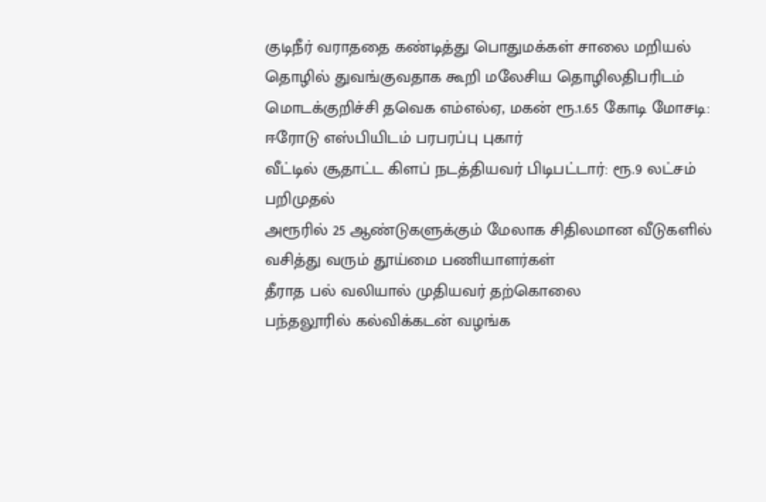குடிநீர் வராததை கண்டித்து பொதுமக்கள் சாலை மறியல்
தொழில் துவங்குவதாக கூறி மலேசிய தொழிலதிபரிடம் மொடக்குறிச்சி தவெக எம்எல்ஏ, மகன் ரூ.1.65 கோடி மோசடி: ஈரோடு எஸ்பியிடம் பரபரப்பு புகார்
வீட்டில் சூதாட்ட கிளப் நடத்தியவர் பிடிபட்டார்: ரூ.9 லட்சம் பறிமுதல்
அரூரில் 25 ஆண்டுகளுக்கும் மேலாக சிதிலமான வீடுகளில் வசித்து வரும் தூய்மை பணியாளர்கள்
தீராத பல் வலியால் முதியவர் தற்கொலை
பந்தலூரில் கல்விக்கடன் வழங்க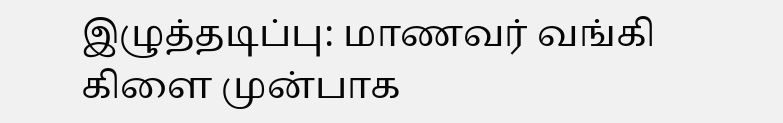இழுத்தடிப்பு: மாணவர் வங்கி கிளை முன்பாக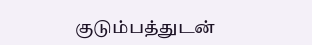குடும்பத்துடன்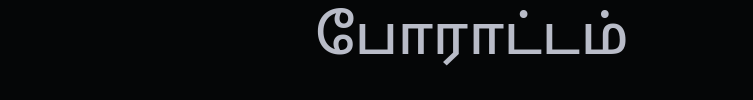போராட்டம்